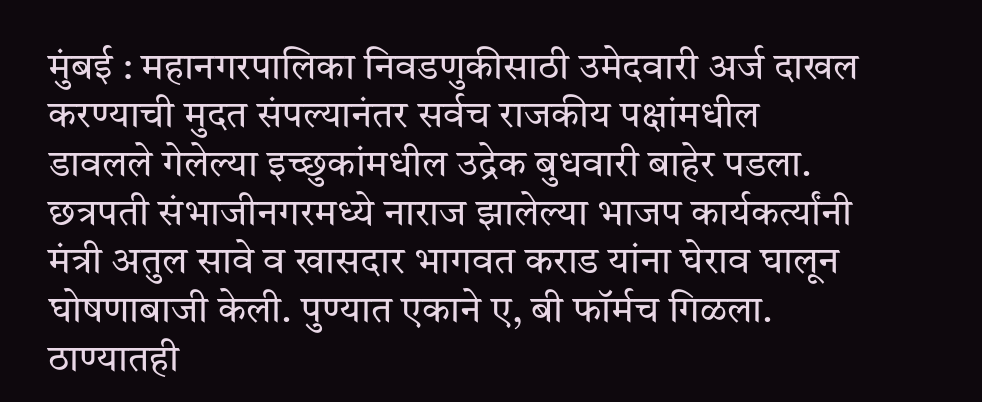मुंबई : महानगरपालिका निवडणुकीसाठी उमेदवारी अर्ज दाखल करण्याची मुदत संपल्यानंतर सर्वच राजकीय पक्षांमधील डावलले गेलेल्या इच्छुकांमधील उद्रेक बुधवारी बाहेर पडला. छत्रपती संभाजीनगरमध्ये नाराज झालेल्या भाजप कार्यकर्त्यांनी मंत्री अतुल सावे व खासदार भागवत कराड यांना घेराव घालून घोषणाबाजी केली. पुण्यात एकाने ए, बी फॉर्मच गिळला. ठाण्यातही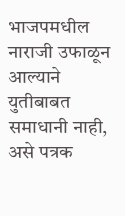भाजपमधील नाराजी उफाळून आल्याने युतीबाबत समाधानी नाही, असे पत्रक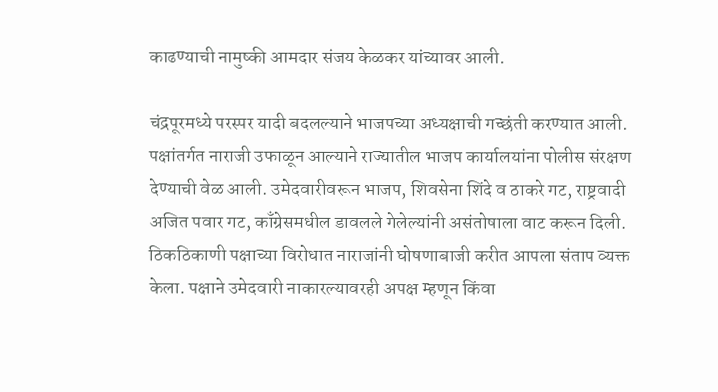काढण्याची नामुष्की आमदार संजय केळकर यांच्यावर आली.

चंद्रपूरमध्ये परस्पर यादी बदलल्याने भाजपच्या अध्यक्षाची गच्छंती करण्यात आली. पक्षांतर्गत नाराजी उफाळून आल्याने राज्यातील भाजप कार्यालयांना पोलीस संरक्षण देण्याची वेळ आली. उमेदवारीवरून भाजप, शिवसेना शिंदे व ठाकरे गट, राष्ट्रवादी अजित पवार गट, काँग्रेसमधील डावलले गेलेल्यांनी असंतोषाला वाट करून दिली. ठिकठिकाणी पक्षाच्या विरोधात नाराजांनी घोषणाबाजी करीत आपला संताप व्यक्त केला. पक्षाने उमेदवारी नाकारल्यावरही अपक्ष म्हणून किंवा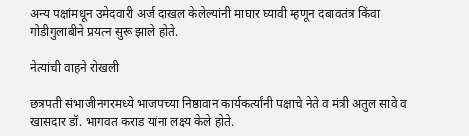अन्य पक्षांमधून उमेदवारी अर्ज दाखल केलेल्यांनी माघार घ्यावी म्हणून दबावतंत्र किंवा गोडीगुलाबीने प्रयत्न सुरू झाले होते.

नेत्यांची वाहने रोखली

छत्रपती संभाजीनगरमध्ये भाजपच्या निष्ठावान कार्यकर्त्यांनी पक्षाचे नेते व मंत्री अतुल सावे व खासदार डॉ. भागवत कराड यांना लक्ष्य केले होते.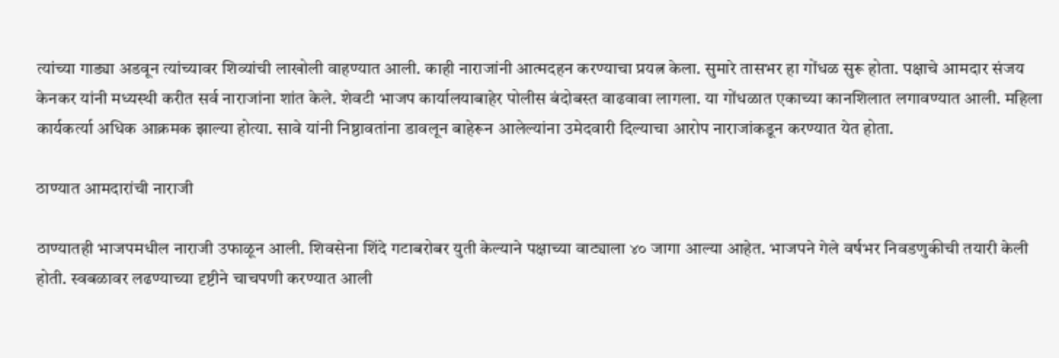त्यांच्या गाड्या अडवून त्यांच्यावर शिव्यांची लाखोली वाहण्यात आली. काही नाराजांनी आत्मदहन करण्याचा प्रयत्न केला. सुमारे तासभर हा गोंधळ सुरू होता. पक्षाचे आमदार संजय केनकर यांनी मध्यस्थी करीत सर्व नाराजांना शांत केले. शेवटी भाजप कार्यालयाबाहेर पोलीस बंदोबस्त वाढवावा लागला. या गोंधळात एकाच्या कानशिलात लगावण्यात आली. महिला कार्यकर्त्या अधिक आक्रमक झाल्या होत्या. सावे यांनी निष्ठावतांना डावलून बाहेरून आलेल्यांना उमेदवारी दिल्याचा आरोप नाराजांकडून करण्यात येत होता.

ठाण्यात आमदारांची नाराजी

ठाण्यातही भाजपमधील नाराजी उफाळून आली. शिवसेना शिंदे गटाबरोबर युती केल्याने पक्षाच्या वाट्याला ४० जागा आल्या आहेत. भाजपने गेले वर्षभर निवडणुकीची तयारी केली होती. स्वबळावर लढण्याच्या दृष्टीने चाचपणी करण्यात आली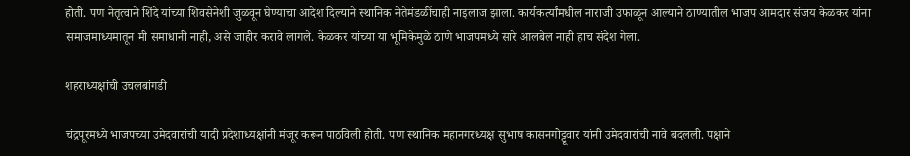होती. पण नेतृत्वाने शिंदे यांच्या शिवसेनेशी जुळवून घेण्याचा आदेश दिल्याने स्थानिक नेतेमंडळींचाही नाइलाज झाला. कार्यकर्त्यांमधील नाराजी उफाळून आल्याने ठाण्यातील भाजप आमदार संजय केळकर यांना समाजमाध्यमातून मी समाधानी नाही, असे जाहीर करावे लागले. केळकर यांच्या या भूमिकेमुळे ठाणे भाजपमध्ये सारे आलबेल नाही हाच संदेश गेला.

शहराध्यक्षांची उचलबांगडी

चंद्रपूरमध्ये भाजपच्या उमेदवारांची यादी प्रदेशाध्यक्षांनी मंजूर करून पाठविली होती. पण स्थानिक महानगरध्यक्ष सुभाष कासनगोट्टूवार यांनी उमेदवारांची नावे बदलली. पक्षाने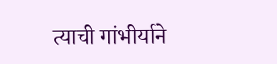त्याची गांभीर्याने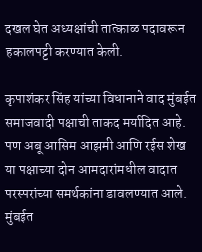दखल घेत अध्यक्षांची तात्काळ पदावरून हकालपट्टी करण्यात केली.

कृपाशंकर सिंह यांच्या विधानाने वाद मुंबईत समाजवादी पक्षाची ताकद मर्यादित आहे. पण अबू आसिम आझमी आणि रईस शेख या पक्षाच्या दोन आमदारांमधील वादात परस्परांच्या समर्थकांना डावलण्यात आले. मुंबईत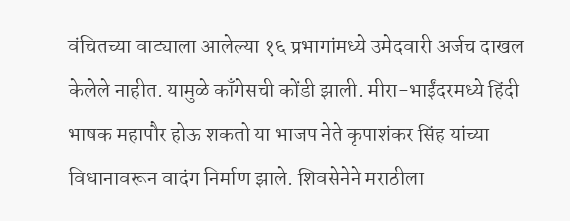वंचितच्या वाट्याला आलेल्या १६ प्रभागांमध्ये उमेदवारी अर्जच दाखल केलेले नाहीत. यामुळे काँगेसची कोंडी झाली. मीरा-भाईंदरमध्ये हिंदी भाषक महापौर होऊ शकतो या भाजप नेते कृपाशंकर सिंह यांच्या विधानावरून वादंग निर्माण झाले. शिवसेनेने मराठीला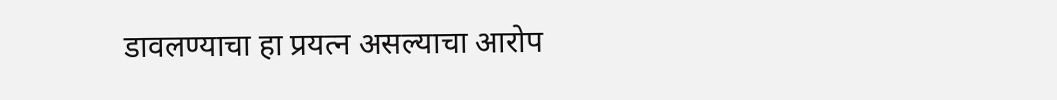डावलण्याचा हा प्रयत्न असल्याचा आरोप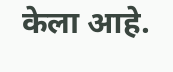केला आहे.